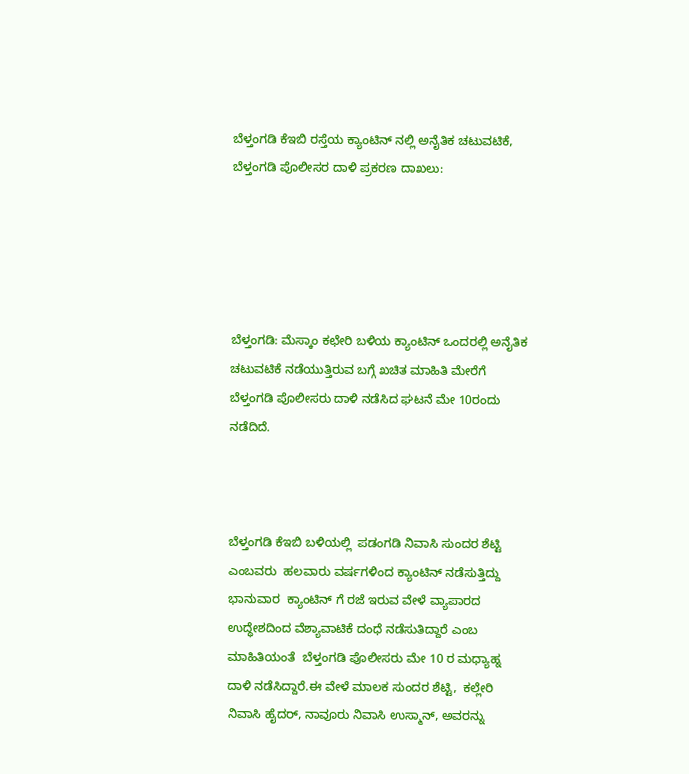ಬೆಳ್ತಂಗಡಿ ಕೆಇಬಿ ರಸ್ತೆಯ ಕ್ಯಾಂಟಿನ್ ನಲ್ಲಿ ಅನೈತಿಕ ಚಟುವಟಿಕೆ, ಬೆಳ್ತಂಗಡಿ ಪೊಲೀಸರ ದಾಳಿ ಪ್ರಕರಣ ದಾಖಲು:





ಬೆಳ್ತಂಗಡಿ: ಮೆಸ್ಕಾಂ ಕಛೇರಿ ಬಳಿಯ ಕ್ಯಾಂಟಿನ್ ಒಂದರಲ್ಲಿ ಅನೈತಿಕ ಚಟುವಟಿಕೆ ನಡೆಯುತ್ತಿರುವ ಬಗ್ಗೆ ಖಚಿತ ಮಾಹಿತಿ ಮೇರೆಗೆ ಬೆಳ್ತಂಗಡಿ ಪೊಲೀಸರು ದಾಳಿ ನಡೆಸಿದ ಘಟನೆ ಮೇ 10ರಂದು  ನಡೆದಿದೆ.



ಬೆಳ್ತಂಗಡಿ ಕೆಇಬಿ ಬಳಿಯಲ್ಲಿ  ಪಡಂಗಡಿ ನಿವಾಸಿ ಸುಂದರ ಶೆಟ್ಟಿ ಎಂಬವರು  ಹಲವಾರು ವರ್ಷಗಳಿಂದ ಕ್ಯಾಂಟಿನ್ ನಡೆಸುತ್ತಿದ್ದು ಭಾನುವಾರ  ಕ್ಯಾಂಟಿನ್ ಗೆ ರಜೆ ಇರುವ ವೇಳೆ ವ್ಯಾಪಾರದ ಉದ್ಧೇಶದಿಂದ ವೆಶ್ಯಾವಾಟಿಕೆ ದಂಧೆ ನಡೆಸುತಿದ್ದಾರೆ ಎಂಬ ಮಾಹಿತಿಯಂತೆ  ಬೆಳ್ತಂಗಡಿ ಪೊಲೀಸರು ಮೇ 10 ರ ಮಧ್ಯಾಹ್ನ  ದಾಳಿ ನಡೆಸಿದ್ದಾರೆ.ಈ ವೇಳೆ ಮಾಲಕ ಸುಂದರ ಶೆಟ್ಟಿ,  ಕಲ್ಲೇರಿ ನಿವಾಸಿ ಹೈದರ್, ನಾವೂರು ನಿವಾಸಿ ಉಸ್ಮಾನ್, ಅವರನ್ನು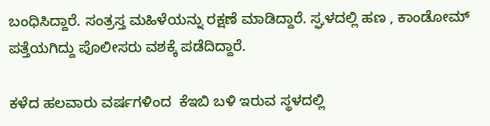ಬಂಧಿಸಿದ್ದಾರೆ. ಸಂತ್ರಸ್ತ ಮಹಿಳೆಯನ್ನು ರಕ್ಷಣೆ ಮಾಡಿದ್ದಾರೆ. ಸ್ಘಳದಲ್ಲಿ ಹಣ , ಕಾಂಡೋಮ್ ಪತ್ತೆಯಗಿದ್ದು ಪೊಲೀಸರು ವಶಕ್ಕೆ ಪಡೆದಿದ್ದಾರೆ.

ಕಳೆದ ಹಲವಾರು ವರ್ಷಗಳಿಂದ  ಕೆಇಬಿ ಬಳಿ ಇರುವ ಸ್ಥಳದಲ್ಲಿ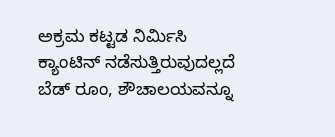ಅಕ್ರಮ ಕಟ್ಟಡ ನಿರ್ಮಿಸಿ   ಕ್ಯಾಂಟಿನ್ ನಡೆಸುತ್ತಿರುವುದಲ್ಲದೆ ಬೆಡ್ ರೂಂ, ಶೌಚಾಲಯವನ್ನೂ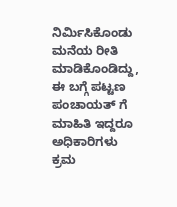ನಿರ್ಮಿಸಿಕೊಂಡು ಮನೆಯ ರೀತಿ ಮಾಡಿಕೊಂಡಿದ್ದು, ಈ ಬಗ್ಗೆ ಪಟ್ಟಣ ಪಂಚಾಯತ್ ಗೆ  ಮಾಹಿತಿ ಇದ್ದರೂ ಅಧಿಕಾರಿಗಳು ಕ್ರಮ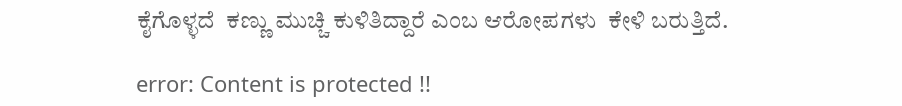ಕೈಗೊಳ್ಳದೆ  ಕಣ್ಣು ಮುಚ್ಚಿ ಕುಳಿತಿದ್ದಾರೆ ಎಂಬ ಆರೋಪಗಳು  ಕೇಳಿ ಬರುತ್ತಿದೆ.

error: Content is protected !!